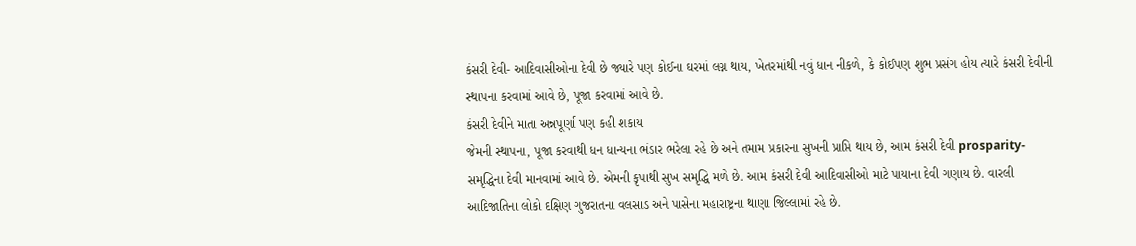કંસરી દેવી- આદિવાસીઓના દેવી છે જ્યારે પણ કોઈના ઘરમાં લગ્ન થાય, ખેતરમાંથી નવું ધાન નીકળે, કે કોઈપણ શુભ પ્રસંગ હોય ત્યારે કંસરી દેવીની સ્થાપના કરવામાં આવે છે, પૂજા કરવામાં આવે છે.
કંસરી દેવીને માતા અન્નપૂર્ણા પણ કહી શકાય
જેમની સ્થાપના, પૂજા કરવાથી ધન ધાન્યના ભંડાર ભરેલા રહે છે અને તમામ પ્રકારના સુખની પ્રાપ્તિ થાય છે, આમ કંસરી દેવી prosparity- સમૃદ્ધિના દેવી માનવામાં આવે છે. એમની કૃપાથી સુખ સમૃદ્ધિ મળે છે. આમ કંસરી દેવી આદિવાસીઓ માટે પાયાના દેવી ગણાય છે. વારલી આદિજાતિના લોકો દક્ષિણ ગુજરાતના વલસાડ અને પાસેના મહારાષ્ટ્રના થાણા જિલ્લામાં રહે છે.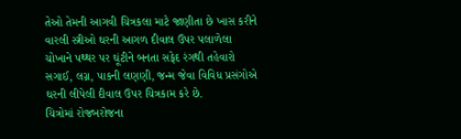તેઓ તેમની આગવી ચિત્રકલા માટે જાણીતા છે ખાસ કરીને વારલી સ્ત્રીઓ ઘરની આગળ દીવાલ ઉપર પલાળેલા ચોખાને પથ્થર પર ઘૂંટીને બનતા સફેદ રંગથી તહેવારો સગાઈ, લગ્ન, પાકની લણણી, જન્મ જેવા વિવિધ પ્રસંગોએ ઘરની લીપેલી દીવાલ ઉપર ચિત્રકામ કરે છે.
ચિત્રોમાં રોજબરોજના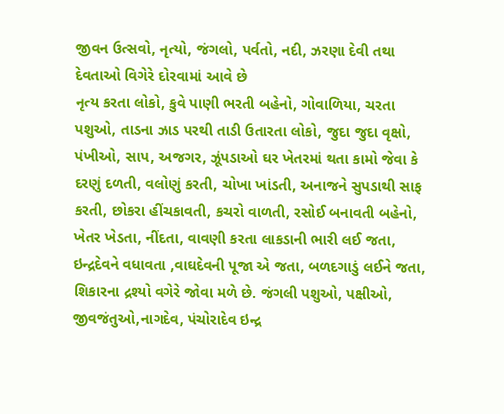જીવન ઉત્સવો, નૃત્યો, જંગલો, પર્વતો, નદી, ઝરણા દેવી તથા દેવતાઓ વિગેરે દોરવામાં આવે છે
નૃત્ય કરતા લોકો, કુવે પાણી ભરતી બહેનો, ગોવાળિયા, ચરતા પશુઓ, તાડના ઝાડ પરથી તાડી ઉતારતા લોકો, જુદા જુદા વૃક્ષો, પંખીઓ, સાપ, અજગર, ઝૂંપડાઓ ઘર ખેતરમાં થતા કામો જેવા કે દરણું દળતી, વલોણું કરતી, ચોખા ખાંડતી, અનાજને સુપડાથી સાફ કરતી, છોકરા હીંચકાવતી, કચરો વાળતી, રસોઈ બનાવતી બહેનો, ખેતર ખેડતા, નીંદતા, વાવણી કરતા લાકડાની ભારી લઈ જતા, ઇન્દ્રદેવને વધાવતા ,વાઘદેવની પૂજા એ જતા, બળદગાડું લઈને જતા, શિકારના દ્રશ્યો વગેરે જોવા મળે છે. જંગલી પશુઓ, પક્ષીઓ, જીવજંતુઓ,નાગદેવ, પંચોરાદેવ ઇન્દ્ર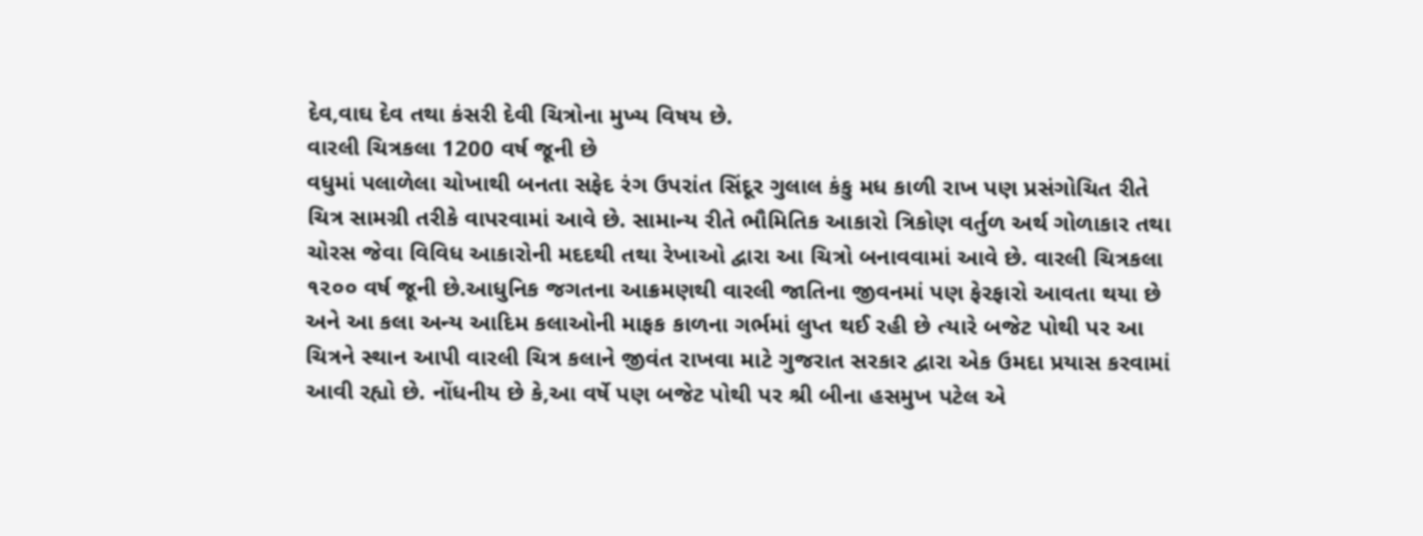દેવ,વાઘ દેવ તથા કંસરી દેવી ચિત્રોના મુખ્ય વિષય છે.
વારલી ચિત્રકલા 1200 વર્ષ જૂની છે
વધુમાં પલાળેલા ચોખાથી બનતા સફેદ રંગ ઉપરાંત સિંદૂર ગુલાલ કંકુ મધ કાળી રાખ પણ પ્રસંગોચિત રીતે ચિત્ર સામગ્રી તરીકે વાપરવામાં આવે છે. સામાન્ય રીતે ભૌમિતિક આકારો ત્રિકોણ વર્તુળ અર્થ ગોળાકાર તથા ચોરસ જેવા વિવિધ આકારોની મદદથી તથા રેખાઓ દ્વારા આ ચિત્રો બનાવવામાં આવે છે. વારલી ચિત્રકલા ૧૨૦૦ વર્ષ જૂની છે.આધુનિક જગતના આક્રમણથી વારલી જાતિના જીવનમાં પણ ફેરફારો આવતા થયા છે અને આ કલા અન્ય આદિમ કલાઓની માફક કાળના ગર્ભમાં લુપ્ત થઈ રહી છે ત્યારે બજેટ પોથી પર આ ચિત્રને સ્થાન આપી વારલી ચિત્ર કલાને જીવંત રાખવા માટે ગુજરાત સરકાર દ્વારા એક ઉમદા પ્રયાસ કરવામાં આવી રહ્યો છે. નોંધનીય છે કે,આ વર્ષે પણ બજેટ પોથી પર શ્રી બીના હસમુખ પટેલ એ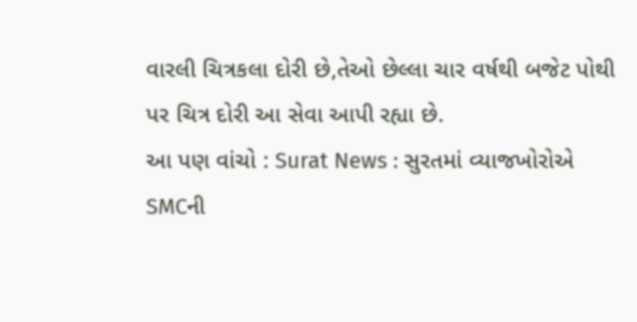વારલી ચિત્રકલા દોરી છે,તેઓ છેલ્લા ચાર વર્ષથી બજેટ પોથી પર ચિત્ર દોરી આ સેવા આપી રહ્યા છે.
આ પણ વાંચો : Surat News : સુરતમાં વ્યાજખોરોએ SMCની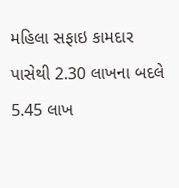મહિલા સફાઇ કામદાર પાસેથી 2.30 લાખના બદલે 5.45 લાખ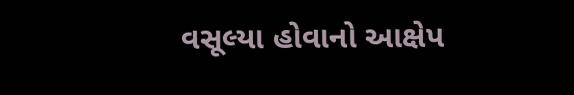વસૂલ્યા હોવાનો આક્ષેપ